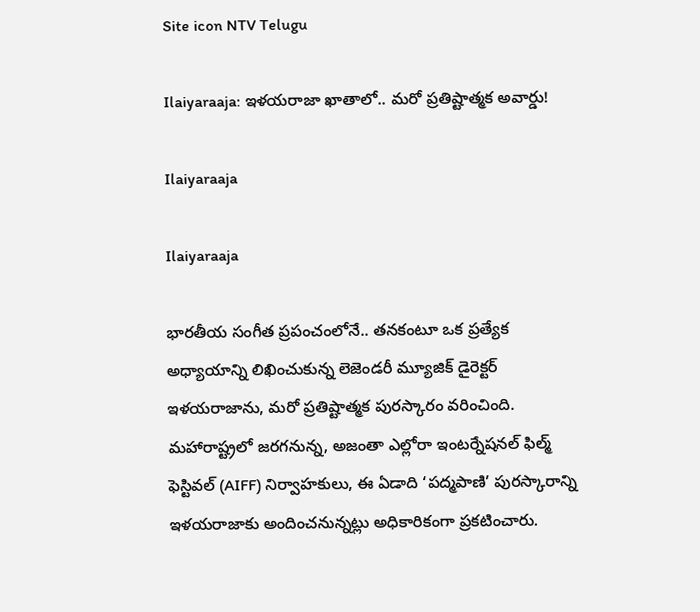Site icon NTV Telugu

Ilaiyaraaja: ఇళయరాజా ఖాతాలో.. మరో ప్రతిష్టాత్మక అవార్డు!

Ilaiyaraaja

Ilaiyaraaja

భారతీయ సంగీత ప్రపంచంలోనే.. తనకంటూ ఒక ప్రత్యేక అధ్యాయాన్ని లిఖించుకున్న లెజెండరీ మ్యూజిక్ డైరెక్టర్ ఇళయరాజాను, మరో ప్రతిష్టాత్మక పురస్కారం వరించింది. మహారాష్ట్రలో జరగనున్న, అజంతా ఎల్లోరా ఇంటర్నేషనల్ ఫిల్మ్ ఫెస్టివల్ (AIFF) నిర్వాహకులు, ఈ ఏడాది ‘పద్మపాణి’ పురస్కారాన్ని ఇళయరాజాకు అందించనున్నట్లు అధికారికంగా ప్రకటించారు.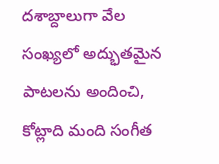దశాబ్దాలుగా వేల సంఖ్యలో అద్భుతమైన పాటలను అందించి, కోట్లాది మంది సంగీత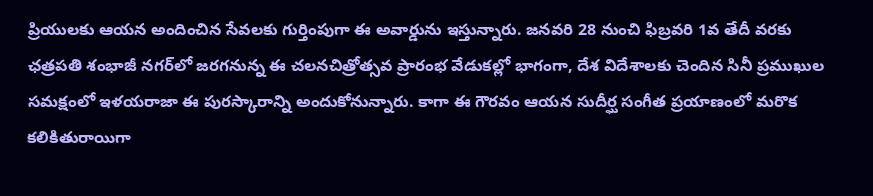ప్రియులకు ఆయన అందించిన సేవలకు గుర్తింపుగా ఈ అవార్డును ఇస్తున్నారు. జనవరి 28 నుంచి ఫిబ్రవరి 1వ తేదీ వరకు ఛత్రపతి శంభాజీ నగర్‌లో జరగనున్న ఈ చలనచిత్రోత్సవ ప్రారంభ వేడుకల్లో భాగంగా, దేశ విదేశాలకు చెందిన సినీ ప్రముఖుల సమక్షంలో ఇళయరాజా ఈ పురస్కారాన్ని అందుకోనున్నారు. కాగా ఈ గౌరవం ఆయన సుదీర్ఘ సంగీత ప్రయాణంలో మరొక కలికితురాయిగా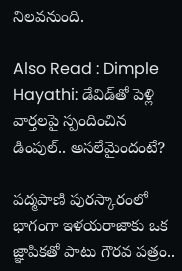నిలవనుంది.

Also Read : Dimple Hayathi: డేవిడ్‌తో పెళ్లి వార్తలపై స్పందించిన డింపుల్.. అసలేమైందంటే?

పద్మపాణి పురస్కారం‌లో భాగంగా ఇళయరాజాకు ఒక జ్ఞాపికతో పాటు గౌరవ పత్రం..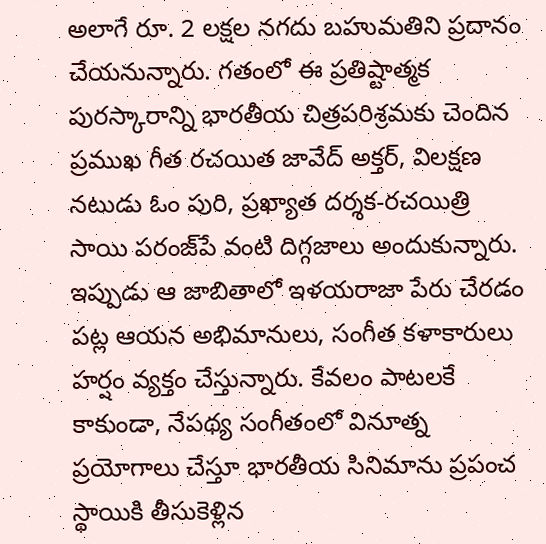అలాగే రూ. 2 లక్షల నగదు బహుమతి‌ని ప్రదానం చేయనున్నారు. గతంలో ఈ ప్రతిష్టాత్మక పురస్కారాన్ని భారతీయ చిత్రపరిశ్రమ‌కు చెందిన ప్రముఖ గీత రచయిత జావేద్ అక్తర్, విలక్షణ నటుడు ఓం పురి, ప్రఖ్యాత దర్శక-రచయిత్రి సాయి పరంజ్‌పే వంటి దిగ్గజాలు అందుకున్నారు. ఇప్పుడు ఆ జాబితాలో ఇళయరాజా పేరు చేరడం పట్ల ఆయన అభిమానులు, సంగీత కళాకారులు హర్షం వ్యక్తం చేస్తున్నారు. కేవలం పాటలకే కాకుండా, నేపథ్య సంగీతం‌లో వినూత్న ప్రయోగాలు చేస్తూ భారతీయ సినిమాను ప్రపంచ స్థాయికి తీసుకెళ్లిన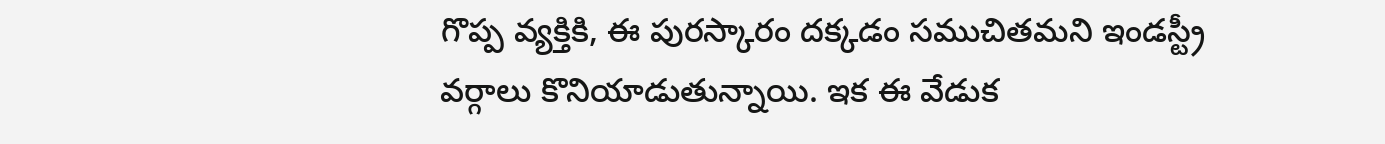గొప్ప వ్యక్తి‌కి, ఈ పురస్కారం దక్కడం సముచితమని ఇండస్ట్రీ వర్గాలు కొనియాడుతున్నాయి. ఇక ఈ వేడుక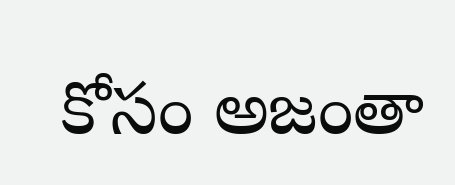కోసం అజంతా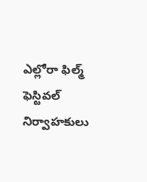ఎల్లోరా ఫిల్మ్ ఫెస్టివల్ నిర్వాహకులు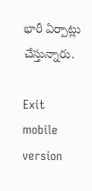భారీ ఏర్పాట్లు చేస్తున్నారు.

Exit mobile version